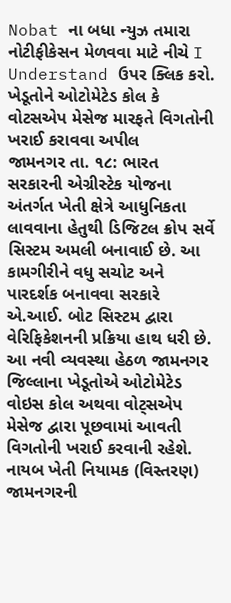Nobat ના બધા ન્યુઝ તમારા નોટીફીકેસન મેળવવા માટે નીચે I Understand ઉપર ક્લિક કરો.
ખેડૂતોને ઓટોમેટેડ કોલ કે વોટસએપ મેસેજ મારફતે વિગતોની ખરાઈ કરાવવા અપીલ
જામનગર તા. ૧૮: ભારત સરકારની એગ્રીસ્ટેક યોજના અંતર્ગત ખેતી ક્ષેત્રે આધુનિકતા લાવવાના હેતુથી ડિજિટલ ક્રોપ સર્વે સિસ્ટમ અમલી બનાવાઈ છે. આ કામગીરીને વધુ સચોટ અને પારદર્શક બનાવવા સરકારે એ.આઈ. બોટ સિસ્ટમ દ્વારા વેરિફિકેશનની પ્રક્રિયા હાથ ધરી છે. આ નવી વ્યવસ્થા હેઠળ જામનગર જિલ્લાના ખેડૂતોએ ઓટોમેટેડ વોઇસ કોલ અથવા વોટ્સએપ મેસેજ દ્વારા પૂછવામાં આવતી વિગતોની ખરાઈ કરવાની રહેશે.
નાયબ ખેતી નિયામક (વિસ્તરણ) જામનગરની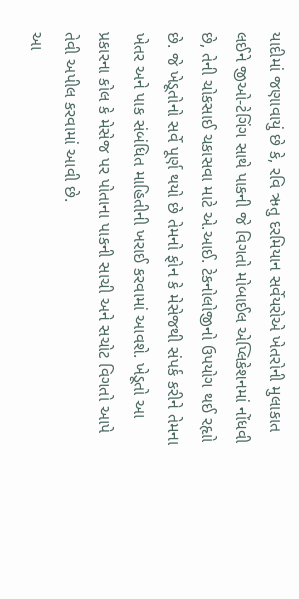યાદીમાં જણાવાયું છે કે, રવિ ઋતુ દરમિયાન સર્વેયરોએ ખેતરોની મુલાકાત લઈને જીઓ-ટેગિંગ સાથે પાકની જે વિગતો મોબાઈલ એપ્લિકેશનમાં નોંધવી છે, તેની ચોકસાઈ ચકાસવા માટે એ.આઈ. ટેકનોલોજીનો ઉપયોગ થઈ રહૃાો છે. જે ખેડૂતોનો સર્વે પૂર્ણ થયો છે તેમનો ફોન કે મેસેજથી સંપર્ક કરીને તેમના ખેતર અને પાક સંબંધિત માહિતીની ખરાઈ કરવામાં આવશે. ખેડૂતો આ પ્રકારના કોલ કે મેસેજ પર પોતાના પાકની સાચી અને સચોટ વિગતો આપે તેવી અપીલ કરવામાં આવી છે.
આ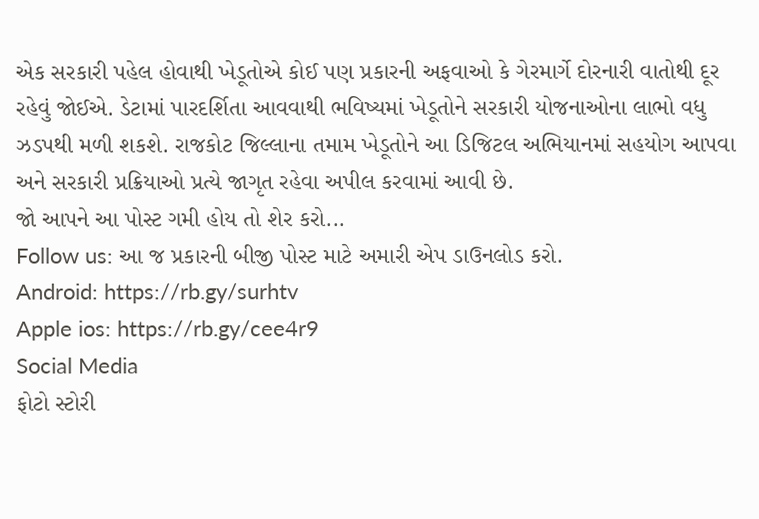એક સરકારી પહેલ હોવાથી ખેડૂતોએ કોઈ પણ પ્રકારની અફવાઓ કે ગેરમાર્ગે દોરનારી વાતોથી દૂર રહેવું જોઈએ. ડેટામાં પારદર્શિતા આવવાથી ભવિષ્યમાં ખેડૂતોને સરકારી યોજનાઓના લાભો વધુ ઝડપથી મળી શકશે. રાજકોટ જિલ્લાના તમામ ખેડૂતોને આ ડિજિટલ અભિયાનમાં સહયોગ આપવા અને સરકારી પ્રક્રિયાઓ પ્રત્યે જાગૃત રહેવા અપીલ કરવામાં આવી છે.
જો આપને આ પોસ્ટ ગમી હોય તો શેર કરો...
Follow us: આ જ પ્રકારની બીજી પોસ્ટ માટે અમારી એપ ડાઉનલોડ કરો.
Android: https://rb.gy/surhtv
Apple ios: https://rb.gy/cee4r9
Social Media
ફોટો સ્ટોરી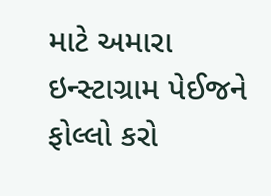માટે અમારા ઇન્સ્ટાગ્રામ પેઈજને ફોલ્લો કરો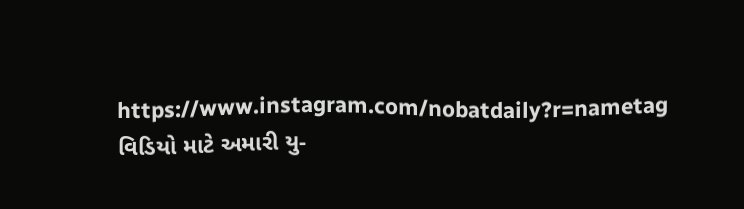https://www.instagram.com/nobatdaily?r=nametag
વિડિયો માટે અમારી યુ-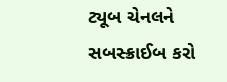ટ્યૂબ ચેનલને સબસ્ક્રાઈબ કરો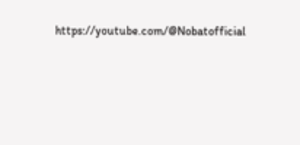https://youtube.com/@Nobatofficial